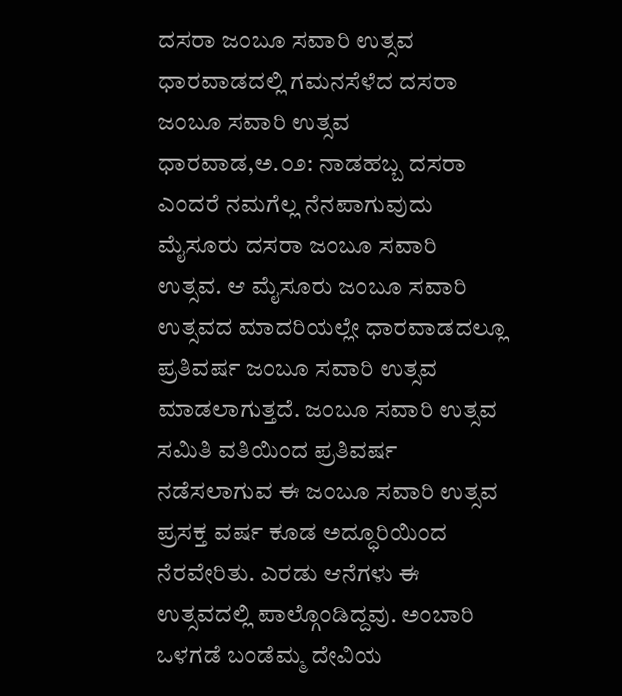ದಸರಾ ಜಂಬೂ ಸವಾರಿ ಉತ್ಸವ ಧಾರವಾಡದಲ್ಲಿ ಗಮನಸೆಳೆದ ದಸರಾ ಜಂಬೂ ಸವಾರಿ ಉತ್ಸವ
ಧಾರವಾಡ,ಅ.೦೨: ನಾಡಹಬ್ಬ ದಸರಾ ಎಂದರೆ ನಮಗೆಲ್ಲ ನೆನಪಾಗುವುದು ಮೈಸೂರು ದಸರಾ ಜಂಬೂ ಸವಾರಿ ಉತ್ಸವ. ಆ ಮೈಸೂರು ಜಂಬೂ ಸವಾರಿ ಉತ್ಸವದ ಮಾದರಿಯಲ್ಲೇ ಧಾರವಾಡದಲ್ಲೂ ಪ್ರತಿವರ್ಷ ಜಂಬೂ ಸವಾರಿ ಉತ್ಸವ ಮಾಡಲಾಗುತ್ತದೆ. ಜಂಬೂ ಸವಾರಿ ಉತ್ಸವ ಸಮಿತಿ ವತಿಯಿಂದ ಪ್ರತಿವರ್ಷ ನಡೆಸಲಾಗುವ ಈ ಜಂಬೂ ಸವಾರಿ ಉತ್ಸವ ಪ್ರಸಕ್ತ ವರ್ಷ ಕೂಡ ಅದ್ಧೂರಿಯಿಂದ ನೆರವೇರಿತು. ಎರಡು ಆನೆಗಳು ಈ ಉತ್ಸವದಲ್ಲಿ ಪಾಲ್ಗೊಂಡಿದ್ದವು. ಅಂಬಾರಿ ಒಳಗಡೆ ಬಂಡೆಮ್ಮ ದೇವಿಯ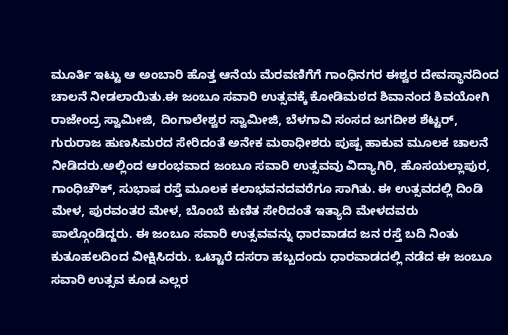ಮೂರ್ತಿ ಇಟ್ಟು ಆ ಅಂಬಾರಿ ಹೊತ್ತ ಆನೆಯ ಮೆರವಣಿಗೆಗೆ ಗಾಂಧಿನಗರ ಈಶ್ವರ ದೇವಸ್ಥಾನದಿಂದ ಚಾಲನೆ ನೀಡಲಾಯಿತು.ಈ ಜಂಬೂ ಸವಾರಿ ಉತ್ಸವಕ್ಕೆ ಕೋಡಿಮಠದ ಶಿವಾನಂದ ಶಿವಯೋಗಿ ರಾಜೇಂದ್ರ ಸ್ವಾಮೀಜಿ, ದಿಂಗಾಲೇಶ್ವರ ಸ್ವಾಮೀಜಿ, ಬೆಳಗಾವಿ ಸಂಸದ ಜಗದೀಶ ಶೆಟ್ಟರ್, ಗುರುರಾಜ ಹುಣಸಿಮರದ ಸೇರಿದಂತೆ ಅನೇಕ ಮಠಾಧೀಶರು ಪುಷ್ಪ ಹಾಕುವ ಮೂಲಕ ಚಾಲನೆ ನೀಡಿದರು.ಅಲ್ಲಿಂದ ಆರಂಭವಾದ ಜಂಬೂ ಸವಾರಿ ಉತ್ಸವವು ವಿದ್ಯಾಗಿರಿ, ಹೊಸಯಲ್ಲಾಪುರ, ಗಾಂಧಿಚೌಕ್, ಸುಭಾಷ ರಸ್ತೆ ಮೂಲಕ ಕಲಾಭವನದವರೆಗೂ ಸಾಗಿತು. ಈ ಉತ್ಸವದಲ್ಲಿ ದಿಂಡಿ ಮೇಳ, ಪುರವಂತರ ಮೇಳ, ಬೊಂಬೆ ಕುಣಿತ ಸೇರಿದಂತೆ ಇತ್ಯಾದಿ ಮೇಳದವರು ಪಾಲ್ಗೊಂಡಿದ್ದರು. ಈ ಜಂಬೂ ಸವಾರಿ ಉತ್ಸವವನ್ನು ಧಾರವಾಡದ ಜನ ರಸ್ತೆ ಬದಿ ನಿಂತು ಕುತೂಹಲದಿಂದ ವೀಕ್ಷಿಸಿದರು. ಒಟ್ಟಾರೆ ದಸರಾ ಹಬ್ಬದಂದು ಧಾರವಾಡದಲ್ಲಿ ನಡೆದ ಈ ಜಂಬೂ ಸವಾರಿ ಉತ್ಸವ ಕೂಡ ಎಲ್ಲರ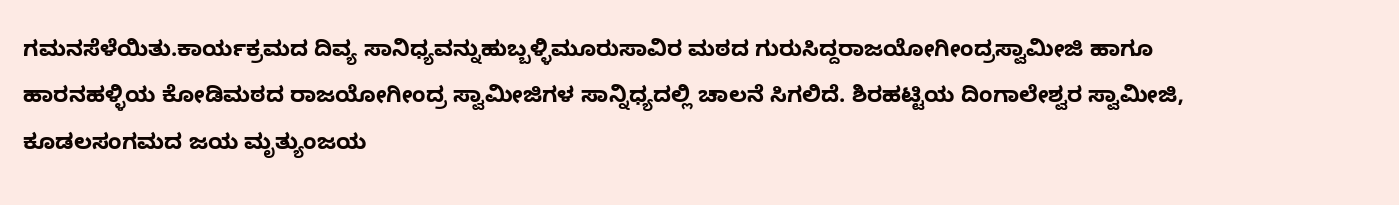ಗಮನಸೆಳೆಯಿತು.ಕಾರ್ಯಕ್ರಮದ ದಿವ್ಯ ಸಾನಿಧ್ಯವನ್ನುಹುಬ್ಬಳ್ಳಿಮೂರುಸಾವಿರ ಮಠದ ಗುರುಸಿದ್ದರಾಜಯೋಗೀಂದ್ರಸ್ವಾಮೀಜಿ ಹಾಗೂ ಹಾರನಹಳ್ಳಿಯ ಕೋಡಿಮಠದ ರಾಜಯೋಗೀಂದ್ರ ಸ್ವಾಮೀಜಿಗಳ ಸಾನ್ನಿಧ್ಯದಲ್ಲಿ ಚಾಲನೆ ಸಿಗಲಿದೆ. ಶಿರಹಟ್ಟಿಯ ದಿಂಗಾಲೇಶ್ವರ ಸ್ವಾಮೀಜಿ, ಕೂಡಲಸಂಗಮದ ಜಯ ಮೃತ್ಯುಂಜಯ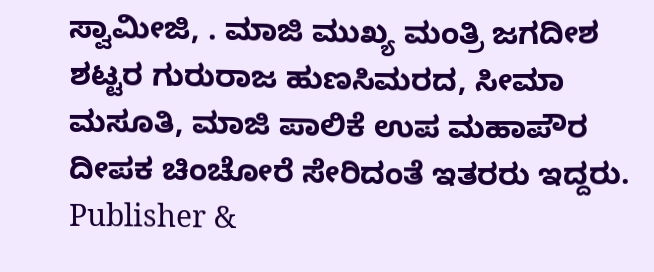ಸ್ವಾಮೀಜಿ, . ಮಾಜಿ ಮುಖ್ಯ ಮಂತ್ರಿ ಜಗದೀಶ ಶಟ್ಟರ ಗುರುರಾಜ ಹುಣಸಿಮರದ, ಸೀಮಾ ಮಸೂತಿ, ಮಾಜಿ ಪಾಲಿಕೆ ಉಪ ಮಹಾಪೌರ ದೀಪಕ ಚಿಂಚೋರೆ ಸೇರಿದಂತೆ ಇತರರು ಇದ್ದರು.
Publisher &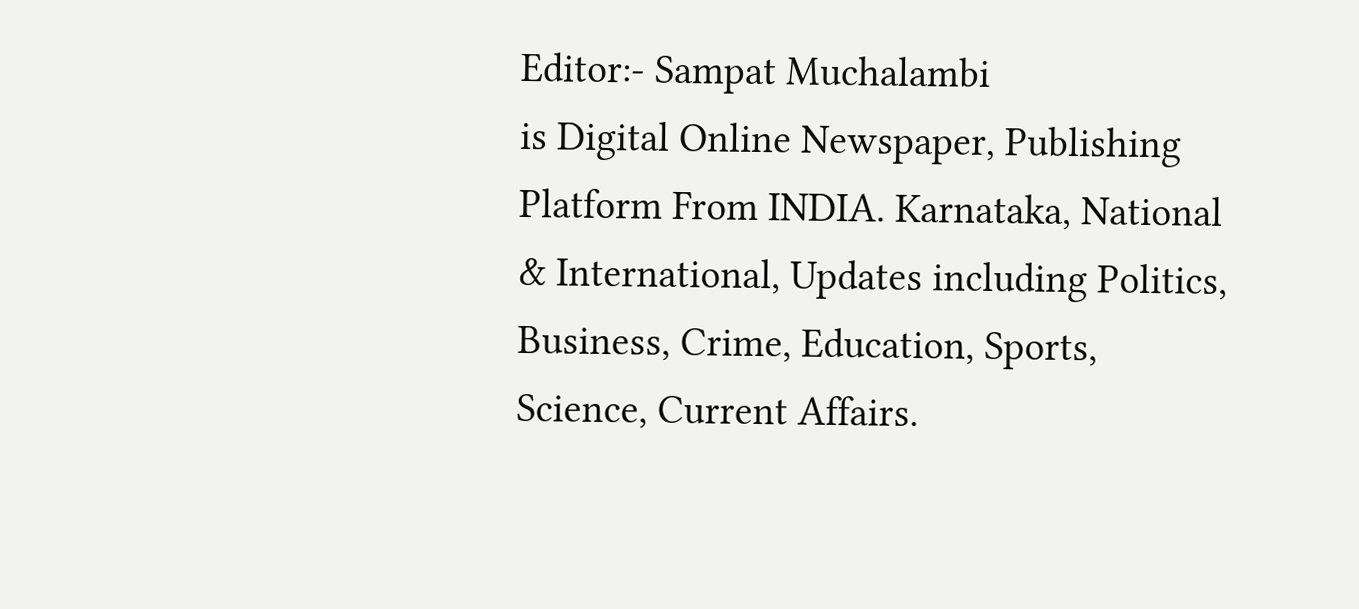Editor:- Sampat Muchalambi
is Digital Online Newspaper, Publishing Platform From INDIA. Karnataka, National & International, Updates including Politics, Business, Crime, Education, Sports, Science, Current Affairs.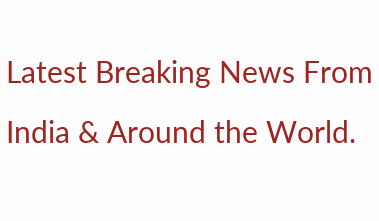Latest Breaking News From India & Around the World.